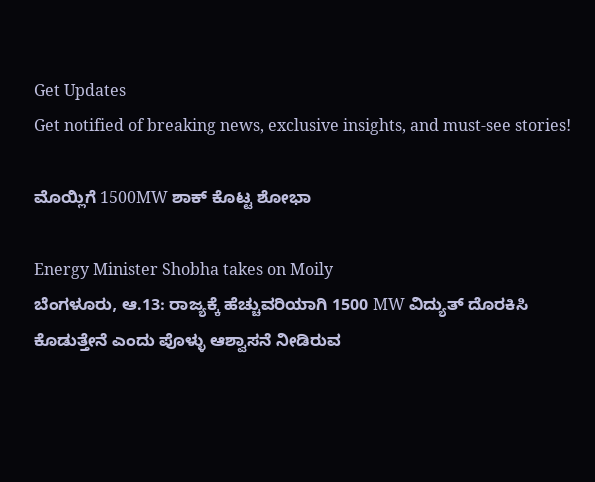Get Updates
Get notified of breaking news, exclusive insights, and must-see stories!

ಮೊಯ್ಲಿಗೆ 1500MW ಶಾಕ್ ಕೊಟ್ಟ ಶೋಭಾ

Energy Minister Shobha takes on Moily
ಬೆಂಗಳೂರು, ಆ.13: ರಾಜ್ಯಕ್ಕೆ ಹೆಚ್ಚುವರಿಯಾಗಿ 1500 MW ವಿದ್ಯುತ್ ದೊರಕಿಸಿ ಕೊಡುತ್ತೇನೆ ಎಂದು ಪೊಳ್ಳು ಆಶ್ವಾಸನೆ ನೀಡಿರುವ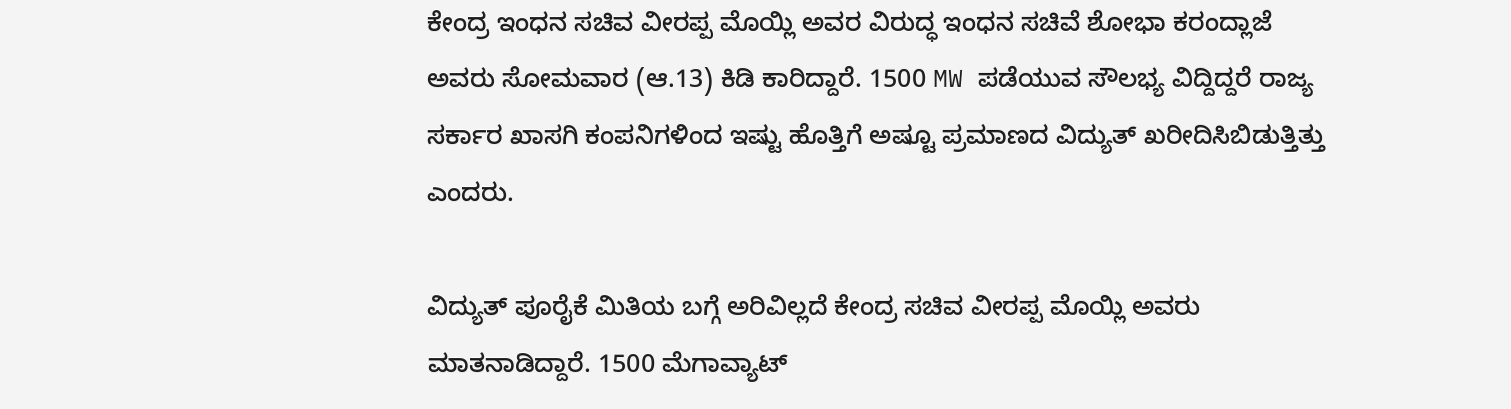ಕೇಂದ್ರ ಇಂಧನ ಸಚಿವ ವೀರಪ್ಪ ಮೊಯ್ಲಿ ಅವರ ವಿರುದ್ಧ ಇಂಧನ ಸಚಿವೆ ಶೋಭಾ ಕರಂದ್ಲಾಜೆ ಅವರು ಸೋಮವಾರ (ಆ.13) ಕಿಡಿ ಕಾರಿದ್ದಾರೆ. 1500 MW ಪಡೆಯುವ ಸೌಲಭ್ಯ ವಿದ್ದಿದ್ದರೆ ರಾಜ್ಯ ಸರ್ಕಾರ ಖಾಸಗಿ ಕಂಪನಿಗಳಿಂದ ಇಷ್ಟು ಹೊತ್ತಿಗೆ ಅಷ್ಟೂ ಪ್ರಮಾಣದ ವಿದ್ಯುತ್ ಖರೀದಿಸಿಬಿಡುತ್ತಿತ್ತು ಎಂದರು.

ವಿದ್ಯುತ್ ಪೂರೈಕೆ ಮಿತಿಯ ಬಗ್ಗೆ ಅರಿವಿಲ್ಲದೆ ಕೇಂದ್ರ ಸಚಿವ ವೀರಪ್ಪ ಮೊಯ್ಲಿ ಅವರು ಮಾತನಾಡಿದ್ದಾರೆ. 1500 ಮೆಗಾವ್ಯಾಟ್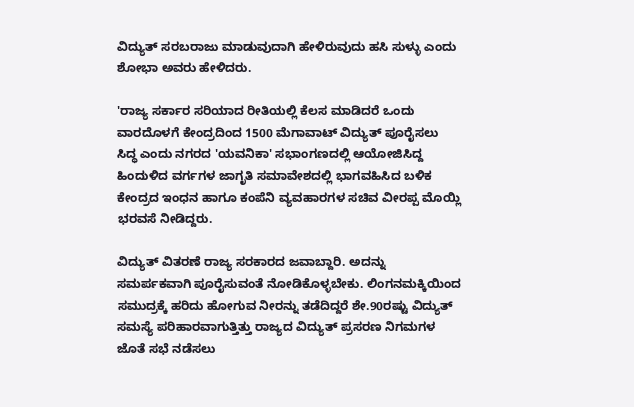ವಿದ್ಯುತ್ ಸರಬರಾಜು ಮಾಡುವುದಾಗಿ ಹೇಳಿರುವುದು ಹಸಿ ಸುಳ್ಳು ಎಂದು ಶೋಭಾ ಅವರು ಹೇಳಿದರು.

'ರಾಜ್ಯ ಸರ್ಕಾರ ಸರಿಯಾದ ರೀತಿಯಲ್ಲಿ ಕೆಲಸ ಮಾಡಿದರೆ ಒಂದು ವಾರದೊಳಗೆ ಕೇಂದ್ರದಿಂದ 1500 ಮೆಗಾವಾಟ್ ವಿದ್ಯುತ್ ಪೂರೈಸಲು ಸಿದ್ಧ ಎಂದು ನಗರದ 'ಯವನಿಕಾ' ಸಭಾಂಗಣದಲ್ಲಿ ಆಯೋಜಿಸಿದ್ದ ಹಿಂದುಳಿದ ವರ್ಗಗಳ ಜಾಗೃತಿ ಸಮಾವೇಶದಲ್ಲಿ ಭಾಗವಹಿಸಿದ ಬಳಿಕ ಕೇಂದ್ರದ ಇಂಧನ ಹಾಗೂ ಕಂಪೆನಿ ವ್ಯವಹಾರಗಳ ಸಚಿವ ವೀರಪ್ಪ ಮೊಯ್ಲಿ ಭರವಸೆ ನೀಡಿದ್ದರು.

ವಿದ್ಯುತ್ ವಿತರಣೆ ರಾಜ್ಯ ಸರಕಾರದ ಜವಾಬ್ದಾರಿ. ಅದನ್ನು ಸಮರ್ಪಕವಾಗಿ ಪೂರೈಸುವಂತೆ ನೋಡಿಕೊಳ್ಳಬೇಕು. ಲಿಂಗನಮಕ್ಕಿಯಿಂದ ಸಮುದ್ರಕ್ಕೆ ಹರಿದು ಹೋಗುವ ನೀರನ್ನು ತಡೆದಿದ್ದರೆ ಶೇ.90ರಷ್ಟು ವಿದ್ಯುತ್ ಸಮಸ್ಯೆ ಪರಿಹಾರವಾಗುತ್ತಿತ್ತು ರಾಜ್ಯದ ವಿದ್ಯುತ್ ಪ್ರಸರಣ ನಿಗಮಗಳ ಜೊತೆ ಸಭೆ ನಡೆಸಲು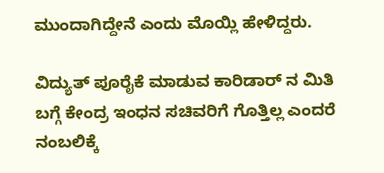ಮುಂದಾಗಿದ್ದೇನೆ ಎಂದು ಮೊಯ್ಲಿ ಹೇಳಿದ್ದರು.

ವಿದ್ಯುತ್ ಪೂರೈಕೆ ಮಾಡುವ ಕಾರಿಡಾರ್ ನ ಮಿತಿ ಬಗ್ಗೆ ಕೇಂದ್ರ ಇಂಧನ ಸಚಿವರಿಗೆ ಗೊತ್ತಿಲ್ಲ ಎಂದರೆ ನಂಬಲಿಕ್ಕೆ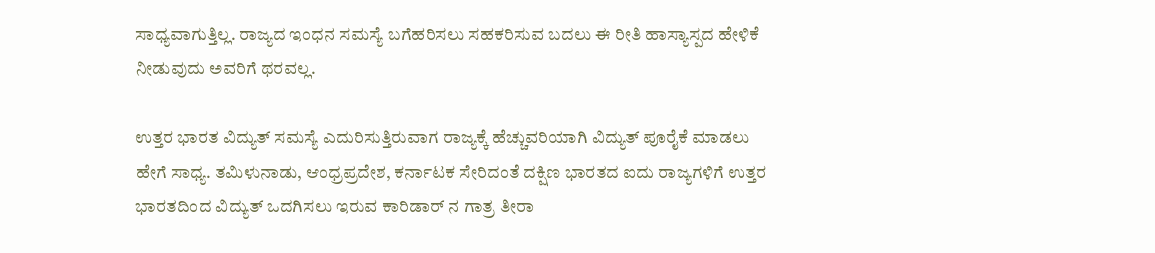ಸಾಧ್ಯವಾಗುತ್ತಿಲ್ಲ. ರಾಜ್ಯದ ಇಂಧನ ಸಮಸ್ಯೆ ಬಗೆಹರಿಸಲು ಸಹಕರಿಸುವ ಬದಲು ಈ ರೀತಿ ಹಾಸ್ಯಾಸ್ಪದ ಹೇಳಿಕೆ ನೀಡುವುದು ಅವರಿಗೆ ಥರವಲ್ಲ.

ಉತ್ತರ ಭಾರತ ವಿದ್ಯುತ್ ಸಮಸ್ಯೆ ಎದುರಿಸುತ್ತಿರುವಾಗ ರಾಜ್ಯಕ್ಕೆ ಹೆಚ್ಚುವರಿಯಾಗಿ ವಿದ್ಯುತ್ ಪೂರೈಕೆ ಮಾಡಲು ಹೇಗೆ ಸಾಧ್ಯ. ತಮಿಳುನಾಡು, ಆಂಧ್ರಪ್ರದೇಶ, ಕರ್ನಾಟಕ ಸೇರಿದಂತೆ ದಕ್ಷಿಣ ಭಾರತದ ಐದು ರಾಜ್ಯಗಳಿಗೆ ಉತ್ತರ ಭಾರತದಿಂದ ವಿದ್ಯುತ್ ಒದಗಿಸಲು ಇರುವ ಕಾರಿಡಾರ್ ನ ಗಾತ್ರ ತೀರಾ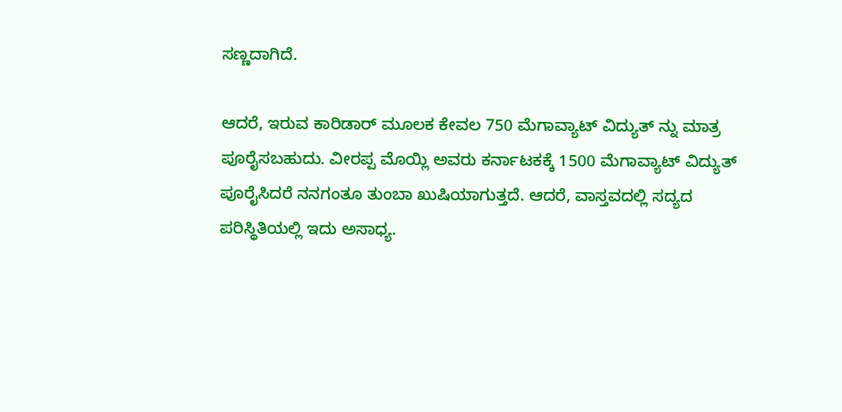ಸಣ್ಣದಾಗಿದೆ.

ಆದರೆ, ಇರುವ ಕಾರಿಡಾರ್ ಮೂಲಕ ಕೇವಲ 750 ಮೆಗಾವ್ಯಾಟ್ ವಿದ್ಯುತ್ ನ್ನು ಮಾತ್ರ ಪೂರೈಸಬಹುದು. ವೀರಪ್ಪ ಮೊಯ್ಲಿ ಅವರು ಕರ್ನಾಟಕಕ್ಕೆ 1500 ಮೆಗಾವ್ಯಾಟ್ ವಿದ್ಯುತ್ ಪೂರೈಸಿದರೆ ನನಗಂತೂ ತುಂಬಾ ಖುಷಿಯಾಗುತ್ತದೆ. ಆದರೆ, ವಾಸ್ತವದಲ್ಲಿ ಸದ್ಯದ ಪರಿಸ್ಥಿತಿಯಲ್ಲಿ ಇದು ಅಸಾಧ್ಯ.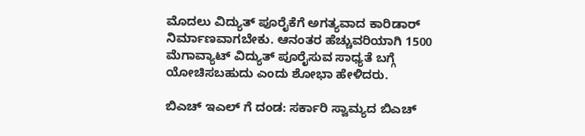ಮೊದಲು ವಿದ್ಯುತ್ ಪೂರೈಕೆಗೆ ಅಗತ್ಯವಾದ ಕಾರಿಡಾರ್ ನಿರ್ಮಾಣವಾಗಬೇಕು. ಆನಂತರ ಹೆಚ್ಚುವರಿಯಾಗಿ 1500 ಮೆಗಾವ್ಯಾಟ್ ವಿದ್ಯುತ್ ಪೂರೈಸುವ ಸಾಧ್ಯತೆ ಬಗ್ಗೆ ಯೋಚಿಸಬಹುದು ಎಂದು ಶೋಭಾ ಹೇಳಿದರು.

ಬಿಎಚ್ ಇಎಲ್ ಗೆ ದಂಡ: ಸರ್ಕಾರಿ ಸ್ವಾಮ್ಯದ ಬಿಎಚ್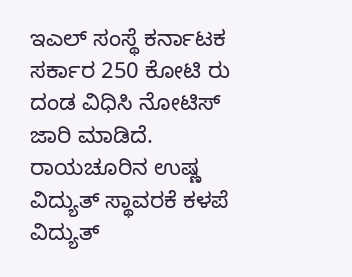ಇಎಲ್ ಸಂಸ್ಥೆ ಕರ್ನಾಟಕ ಸರ್ಕಾರ 250 ಕೋಟಿ ರು ದಂಡ ವಿಧಿಸಿ ನೋಟಿಸ್ ಜಾರಿ ಮಾಡಿದೆ. ರಾಯಚೂರಿನ ಉಷ್ಣ ವಿದ್ಯುತ್ ಸ್ಥಾವರಕೆ ಕಳಪೆ ವಿದ್ಯುತ್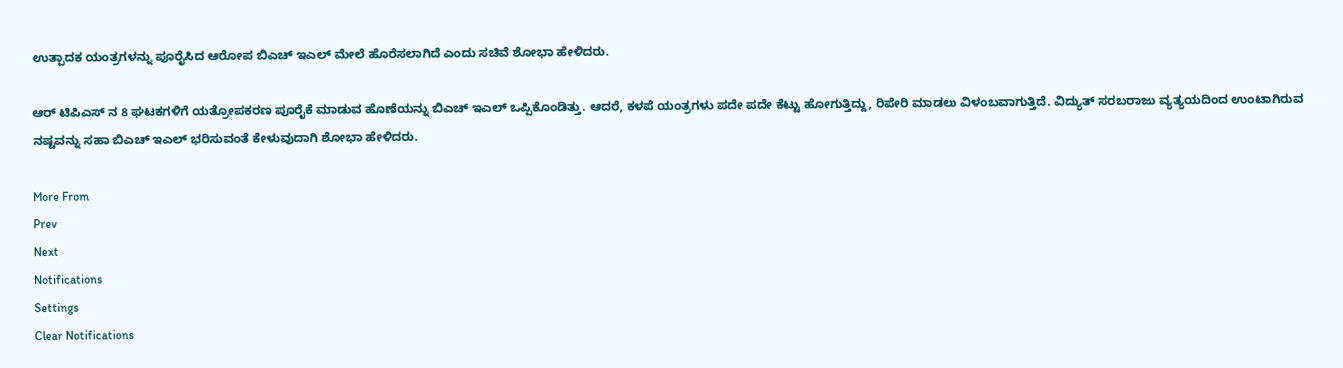ಉತ್ಪಾದಕ ಯಂತ್ರಗಳನ್ನು ಪೂರೈಸಿದ ಆರೋಪ ಬಿಎಚ್ ಇಎಲ್ ಮೇಲೆ ಹೊರೆಸಲಾಗಿದೆ ಎಂದು ಸಚಿವೆ ಶೋಭಾ ಹೇಳಿದರು.

ಆರ್ ಟಿಪಿಎಸ್ ನ 8 ಘಟಕಗಳಿಗೆ ಯತ್ರೋಪಕರಣ ಪೂರೈಕೆ ಮಾಡುವ ಹೊಣೆಯನ್ನು ಬಿಎಚ್ ಇಎಲ್ ಒಪ್ಪಿಕೊಂಡಿತ್ತು. ಆದರೆ, ಕಳಪೆ ಯಂತ್ರಗಳು ಪದೇ ಪದೇ ಕೆಟ್ಟು ಹೋಗುತ್ತಿದ್ದು, ರಿಪೇರಿ ಮಾಡಲು ವಿಳಂಬವಾಗುತ್ತಿದೆ. ವಿದ್ಯುತ್ ಸರಬರಾಜು ವ್ಯತ್ಯಯದಿಂದ ಉಂಟಾಗಿರುವ ನಷ್ಟವನ್ನು ಸಹಾ ಬಿಎಚ್ ಇಎಲ್ ಭರಿಸುವಂತೆ ಕೇಳುವುದಾಗಿ ಶೋಭಾ ಹೇಳಿದರು.

More From
Prev
Next
Notifications
Settings
Clear Notifications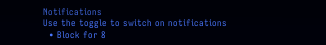Notifications
Use the toggle to switch on notifications
  • Block for 8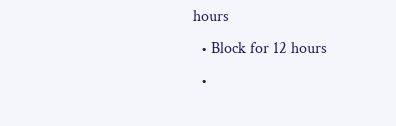hours
  • Block for 12 hours
  •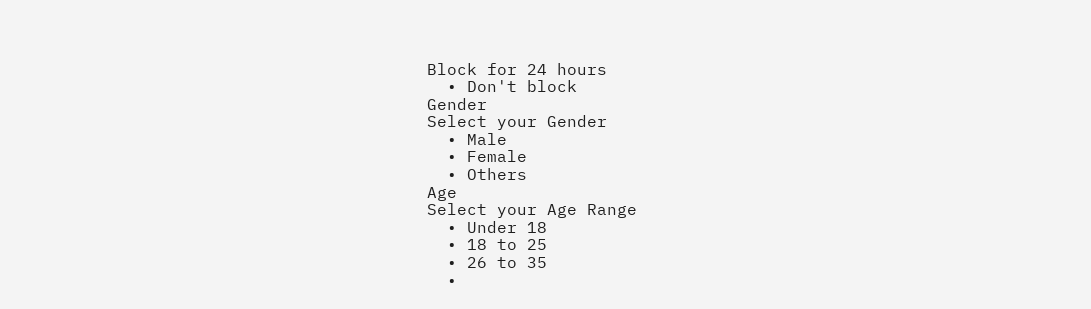Block for 24 hours
  • Don't block
Gender
Select your Gender
  • Male
  • Female
  • Others
Age
Select your Age Range
  • Under 18
  • 18 to 25
  • 26 to 35
  •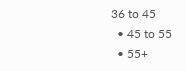36 to 45
  • 45 to 55
  • 55+